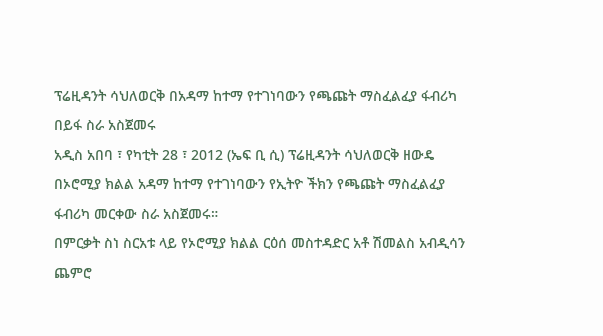ፕሬዚዳንት ሳህለወርቅ በአዳማ ከተማ የተገነባውን የጫጩት ማስፈልፈያ ፋብሪካ በይፋ ስራ አስጀመሩ
አዲስ አበባ ፣ የካቲት 28 ፣ 2012 (ኤፍ ቢ ሲ) ፕሬዚዳንት ሳህለወርቅ ዘውዴ በኦሮሚያ ክልል አዳማ ከተማ የተገነባውን የኢትዮ ችክን የጫጩት ማስፈልፈያ ፋብሪካ መርቀው ስራ አስጀመሩ።
በምርቃት ስነ ስርአቱ ላይ የኦሮሚያ ክልል ርዕሰ መስተዳድር አቶ ሽመልስ አብዲሳን ጨምሮ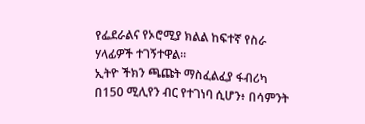የፌደራልና የኦሮሚያ ክልል ከፍተኛ የስራ ሃላፊዎች ተገኝተዋል።
ኢትዮ ችክን ጫጩት ማስፈልፈያ ፋብሪካ በ150 ሚሊየን ብር የተገነባ ሲሆን፥ በሳምንት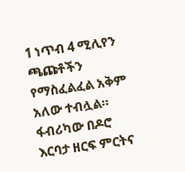1 ነጥብ 4 ሚሊየን ጫጩቶችን የማስፈልፈል አቅም አለው ተብሏል።
ፋብሪካው በዶሮ እርባታ ዘርፍ ምርትና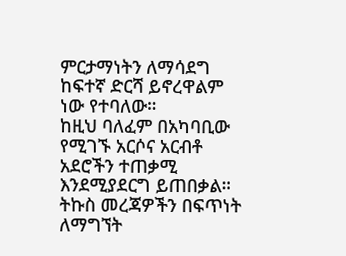ምርታማነትን ለማሳደግ ከፍተኛ ድርሻ ይኖረዋልም ነው የተባለው።
ከዚህ ባለፈም በአካባቢው የሚገኙ አርሶና አርብቶ አደሮችን ተጠቃሚ እንደሚያደርግ ይጠበቃል።
ትኩስ መረጃዎችን በፍጥነት ለማግኘት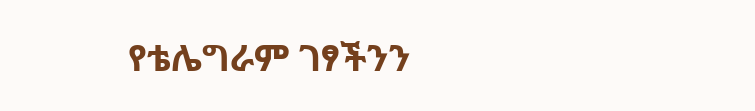የቴሌግራም ገፃችንን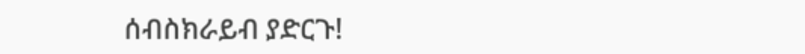ሰብስክራይብ ያድርጉ!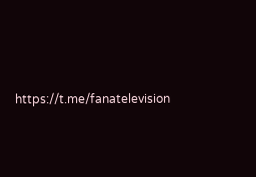https://t.me/fanatelevision